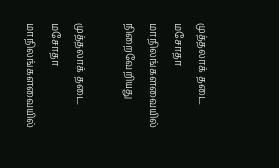முத்தலாக் தடை மசோதா மாநிலங்களவையில் நிறைவேறியது

முத்தலாக் தடை மசோதா மாநிலங்களவையில்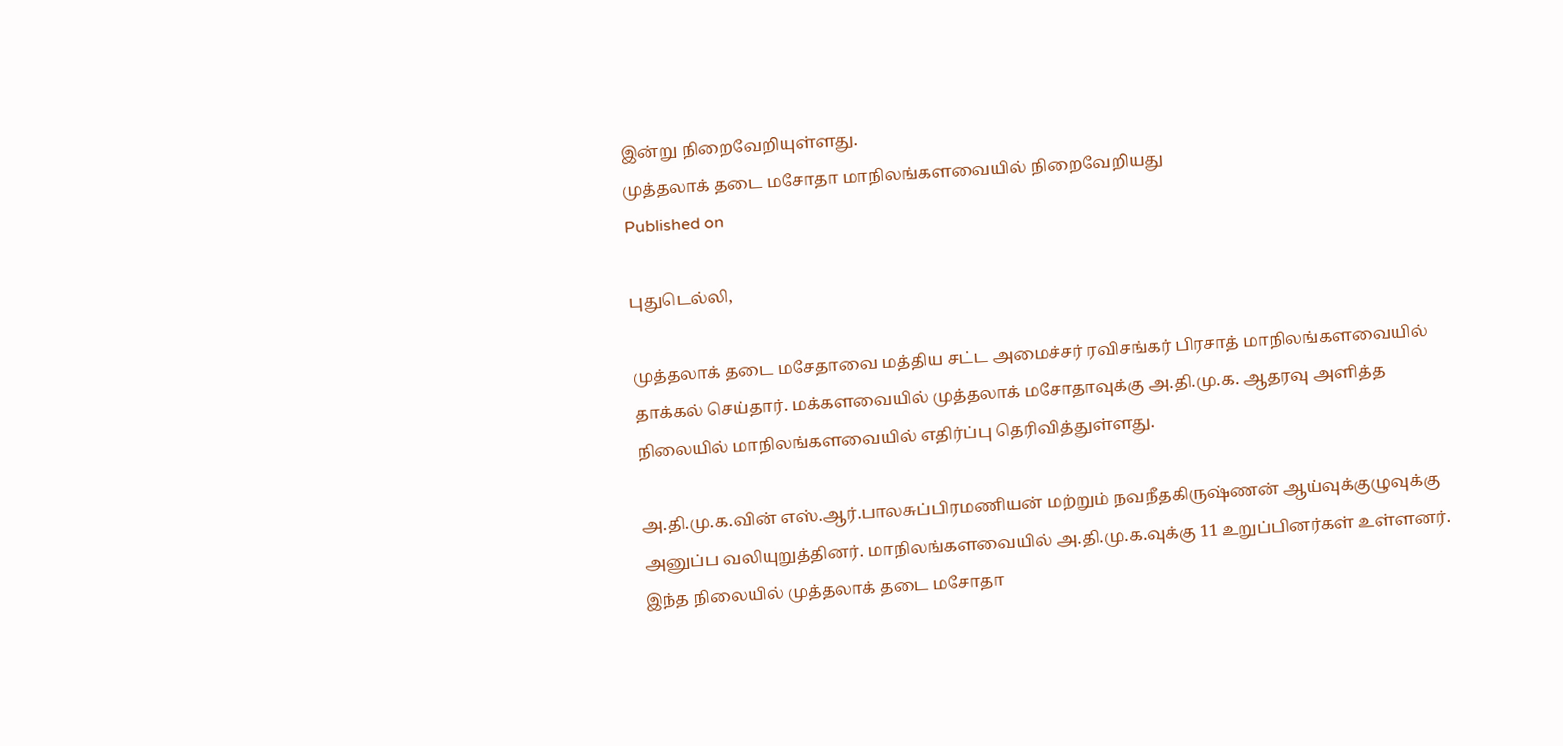இன்று நிறைவேறியுள்ளது.
முத்தலாக் தடை மசோதா மாநிலங்களவையில் நிறைவேறியது
Published on

புதுடெல்லி,

முத்தலாக் தடை மசேதாவை மத்திய சட்ட அமைச்சர் ரவிசங்கர் பிரசாத் மாநிலங்களவையில் தாக்கல் செய்தார். மக்களவையில் முத்தலாக் மசோதாவுக்கு அ.தி.மு.க. ஆதரவு அளித்த நிலையில் மாநிலங்களவையில் எதிர்ப்பு தெரிவித்துள்ளது.

அ.தி.மு.க.வின் எஸ்.ஆர்.பாலசுப்பிரமணியன் மற்றும் நவநீதகிருஷ்ணன் ஆய்வுக்குழுவுக்கு அனுப்ப வலியுறுத்தினர். மாநிலங்களவையில் அ.தி.மு.க.வுக்கு 11 உறுப்பினர்கள் உள்ளனர். இந்த நிலையில் முத்தலாக் தடை மசோதா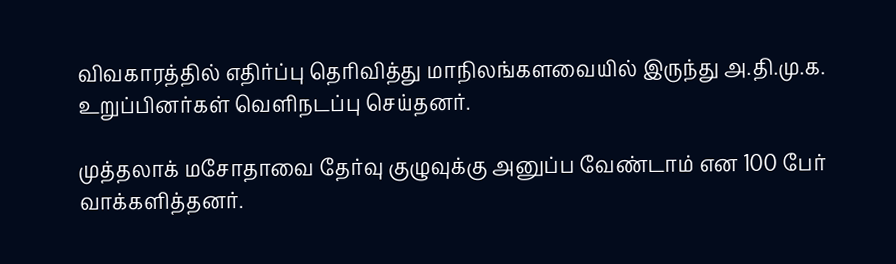விவகாரத்தில் எதிர்ப்பு தெரிவித்து மாநிலங்களவையில் இருந்து அ.தி.மு.க. உறுப்பினர்கள் வெளிநடப்பு செய்தனர்.

முத்தலாக் மசோதாவை தேர்வு குழுவுக்கு அனுப்ப வேண்டாம் என 100 பேர் வாக்களித்தனர்.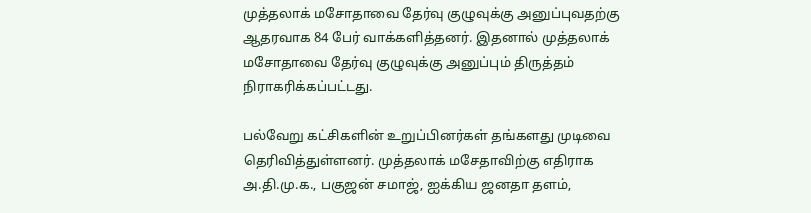முத்தலாக் மசோதாவை தேர்வு குழுவுக்கு அனுப்புவதற்கு ஆதரவாக 84 பேர் வாக்களித்தனர். இதனால் முத்தலாக் மசோதாவை தேர்வு குழுவுக்கு அனுப்பும் திருத்தம் நிராகரிக்கப்பட்டது.

பல்வேறு கட்சிகளின் உறுப்பினர்கள் தங்களது முடிவை தெரிவித்துள்ளனர். முத்தலாக் மசேதாவிற்கு எதிராக அ.தி.மு.க., பகுஜன் சமாஜ், ஐக்கிய ஜனதா தளம்,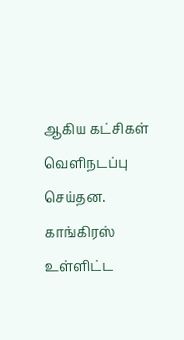ஆகிய கட்சிகள் வெளிநடப்பு செய்தன. காங்கிரஸ் உள்ளிட்ட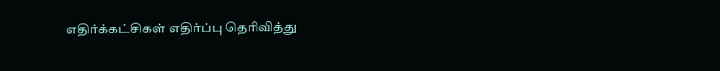எதிர்க்கட்சிகள் எதிர்ப்பு தெரிவித்து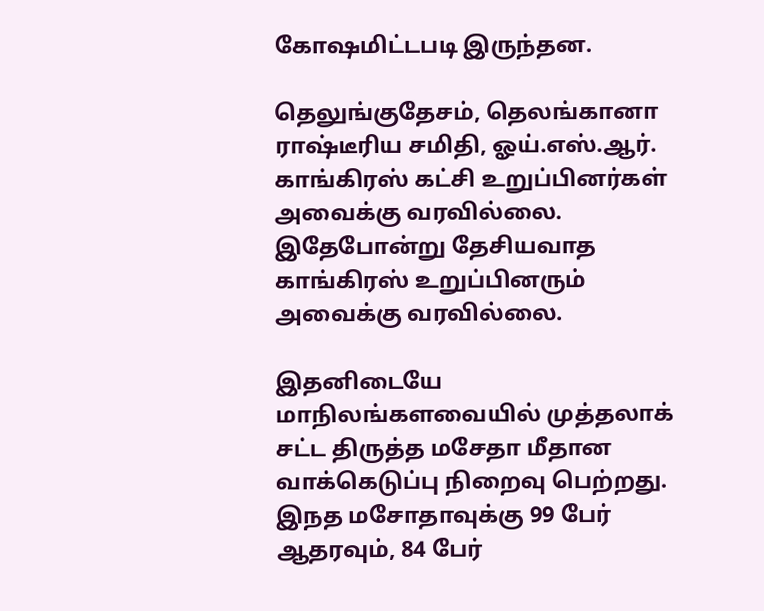கோஷமிட்டபடி இருந்தன.

தெலுங்குதேசம், தெலங்கானா ராஷ்டீரிய சமிதி, ஓய்.எஸ்.ஆர். காங்கிரஸ் கட்சி உறுப்பினர்கள் அவைக்கு வரவில்லை. இதேபோன்று தேசியவாத காங்கிரஸ் உறுப்பினரும் அவைக்கு வரவில்லை.

இதனிடையே மாநிலங்களவையில் முத்தலாக் சட்ட திருத்த மசேதா மீதான வாக்கெடுப்பு நிறைவு பெற்றது. இநத மசோதாவுக்கு 99 பேர் ஆதரவும், 84 பேர்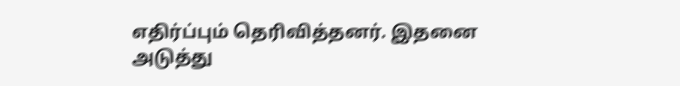எதிர்ப்பும் தெரிவித்தனர். இதனை அடுத்து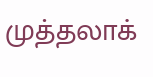முத்தலாக்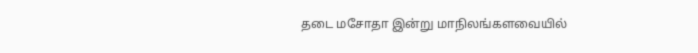தடை மசோதா இன்று மாநிலங்களவையில்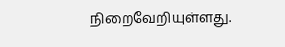நிறைவேறியுள்ளது.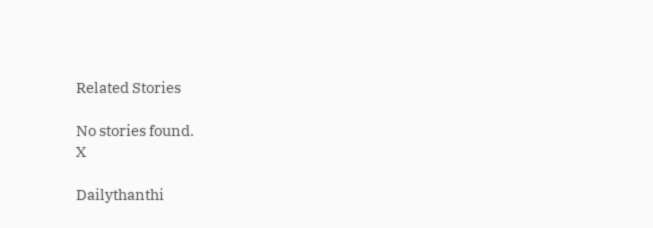Related Stories

No stories found.
X

Dailythanthi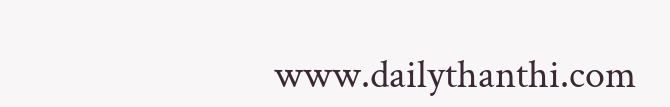www.dailythanthi.com